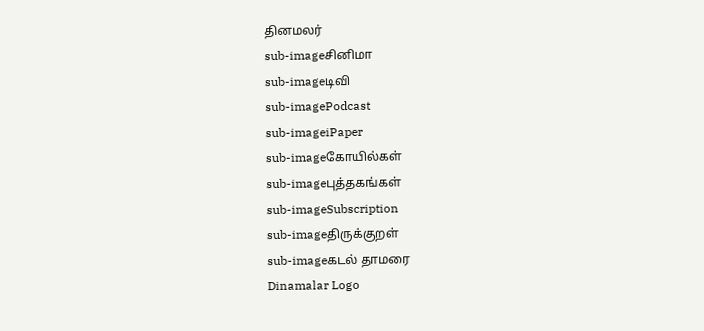தினமலர்
sub-imageசினிமா
sub-imageடிவி
sub-imagePodcast
sub-imageiPaper
sub-imageகோயில்கள்
sub-imageபுத்தகங்கள்
sub-imageSubscription
sub-imageதிருக்குறள்
sub-imageகடல் தாமரை
Dinamalar Logo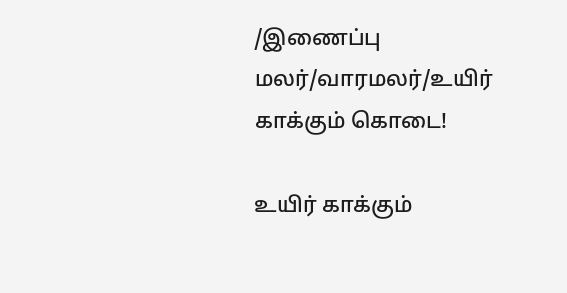/இணைப்பு மலர்/வாரமலர்/உயிர் காக்கும் கொடை!

உயிர் காக்கும்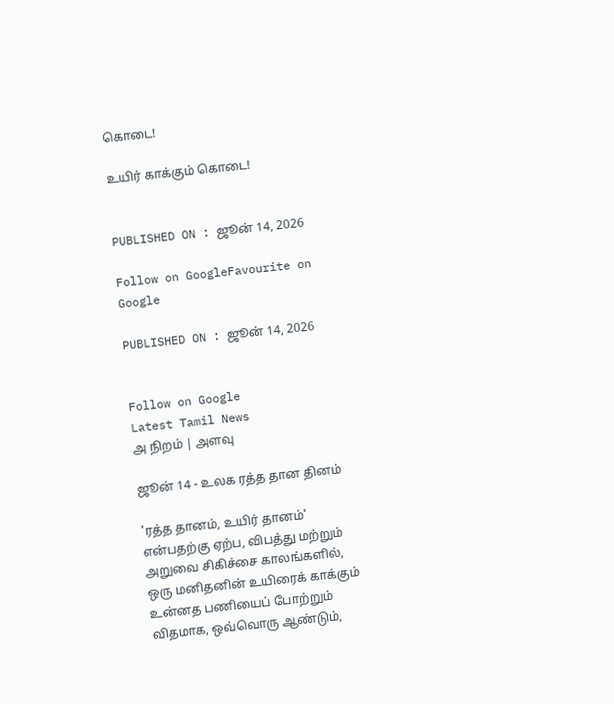கொடை!

உயிர் காக்கும் கொடை!


PUBLISHED ON : ஜூன் 14, 2026

Follow on GoogleFavourite on Google

PUBLISHED ON : ஜூன் 14, 2026


Follow on Google
Latest Tamil News
அ நிறம் | அளவு

ஜூன் 14 - உலக ரத்த தான தினம்

'ரத்த தானம், உயிர் தானம்' என்பதற்கு ஏற்ப, விபத்து மற்றும் அறுவை சிகிச்சை காலங்களில், ஒரு மனிதனின் உயிரைக் காக்கும் உன்னத பணியைப் போற்றும் விதமாக, ஒவ்வொரு ஆண்டும்,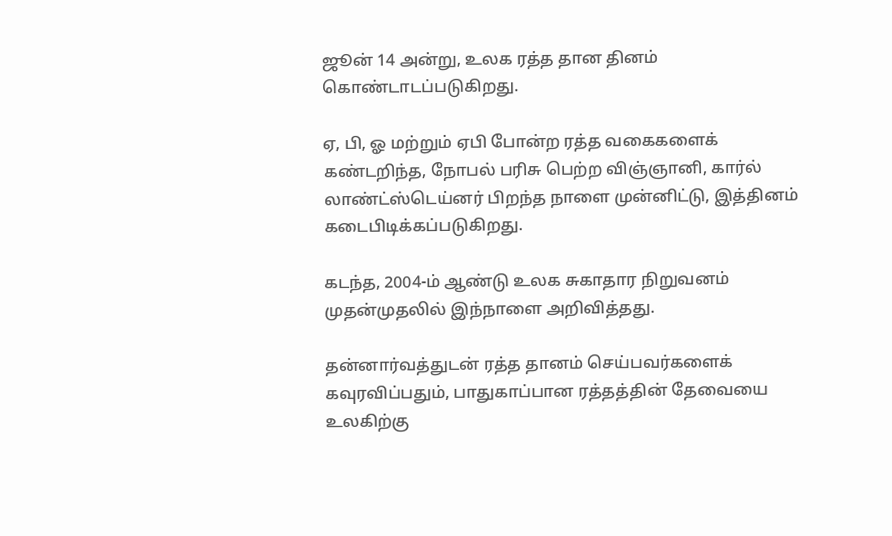ஜூன் 14 அன்று, உலக ரத்த தான தினம் கொண்டாடப்படுகிறது.

ஏ, பி, ஓ மற்றும் ஏபி போன்ற ரத்த வகைகளைக் கண்டறிந்த, நோபல் பரிசு பெற்ற விஞ்ஞானி, கார்ல் லாண்ட்ஸ்டெய்னர் பிறந்த நாளை முன்னிட்டு, இத்தினம் கடைபிடிக்கப்படுகிறது.

கடந்த, 2004-ம் ஆண்டு உலக சுகாதார நிறுவனம் முதன்முதலில் இந்நாளை அறிவித்தது.

தன்னார்வத்துடன் ரத்த தானம் செய்பவர்களைக் கவுரவிப்பதும், பாதுகாப்பான ரத்தத்தின் தேவையை உலகிற்கு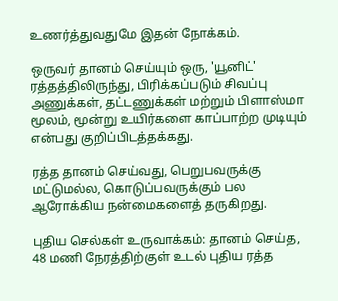உணர்த்துவதுமே இதன் நோக்கம்.

ஒருவர் தானம் செய்யும் ஒரு, 'யூனிட்' ரத்தத்திலிருந்து, பிரிக்கப்படும் சிவப்பு அணுக்கள், தட்டணுக்கள் மற்றும் பிளாஸ்மா மூலம், மூன்று உயிர்களை காப்பாற்ற முடியும் என்பது குறிப்பிடத்தக்கது.

ரத்த தானம் செய்வது, பெறுபவருக்கு மட்டுமல்ல, கொடுப்பவருக்கும் பல ஆரோக்கிய நன்மைகளைத் தருகிறது.

புதிய செல்கள் உருவாக்கம்: தானம் செய்த, 48 மணி நேரத்திற்குள் உடல் புதிய ரத்த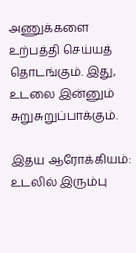அணுக்களை உற்பத்தி செய்யத் தொடங்கும். இது, உடலை இன்னும் சுறுசுறுப்பாக்கும்.

இதய ஆரோக்கியம்: உடலில் இரும்பு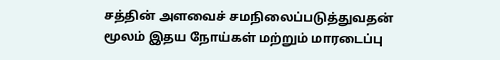சத்தின் அளவைச் சமநிலைப்படுத்துவதன் மூலம் இதய நோய்கள் மற்றும் மாரடைப்பு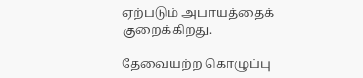ஏற்படும் அபாயத்தைக் குறைக்கிறது.

தேவையற்ற கொழுப்பு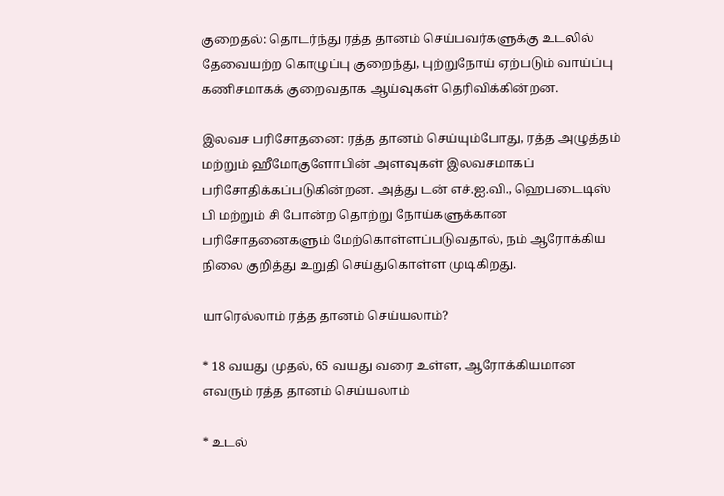குறைதல்: தொடர்ந்து ரத்த தானம் செய்பவர்களுக்கு உடலில் தேவையற்ற கொழுப்பு குறைந்து, புற்றுநோய் ஏற்படும் வாய்ப்பு கணிசமாகக் குறைவதாக ஆய்வுகள் தெரிவிக்கின்றன.

இலவச பரிசோதனை: ரத்த தானம் செய்யும்போது, ரத்த அழுத்தம் மற்றும் ஹீமோகுளோபின் அளவுகள் இலவசமாகப் பரிசோதிக்கப்படுகின்றன. அத்து டன் எச்.ஐ.வி., ஹெபடைடிஸ் பி மற்றும் சி போன்ற தொற்று நோய்களுக்கான பரிசோதனைகளும் மேற்கொள்ளப்படுவதால், நம் ஆரோக்கிய நிலை குறித்து உறுதி செய்துகொள்ள முடிகிறது.

யாரெல்லாம் ரத்த தானம் செய்யலாம்?

* 18 வயது முதல், 65 வயது வரை உள்ள, ஆரோக்கியமான எவரும் ரத்த தானம் செய்யலாம்

* உடல்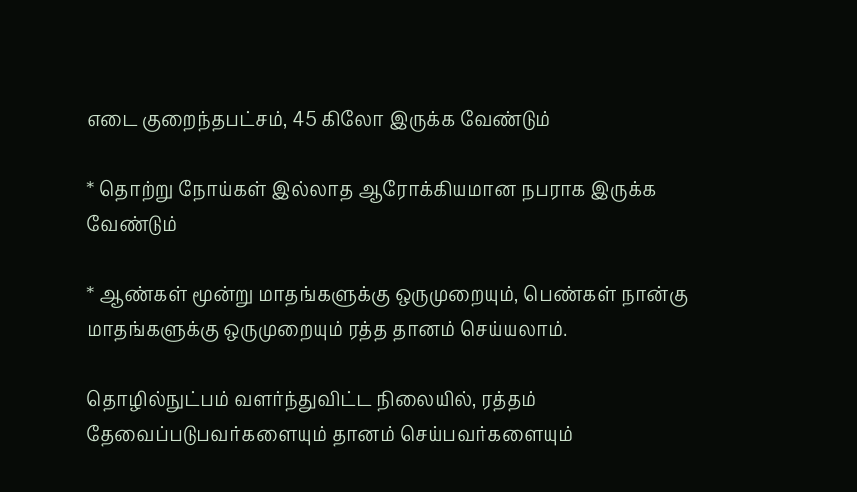எடை குறைந்தபட்சம், 45 கிலோ இருக்க வேண்டும்

* தொற்று நோய்கள் இல்லாத ஆரோக்கியமான நபராக இருக்க வேண்டும்

* ஆண்கள் மூன்று மாதங்களுக்கு ஒருமுறையும், பெண்கள் நான்கு மாதங்களுக்கு ஒருமுறையும் ரத்த தானம் செய்யலாம்.

தொழில்நுட்பம் வளர்ந்துவிட்ட நிலையில், ரத்தம் தேவைப்படுபவர்களையும் தானம் செய்பவர்களையும்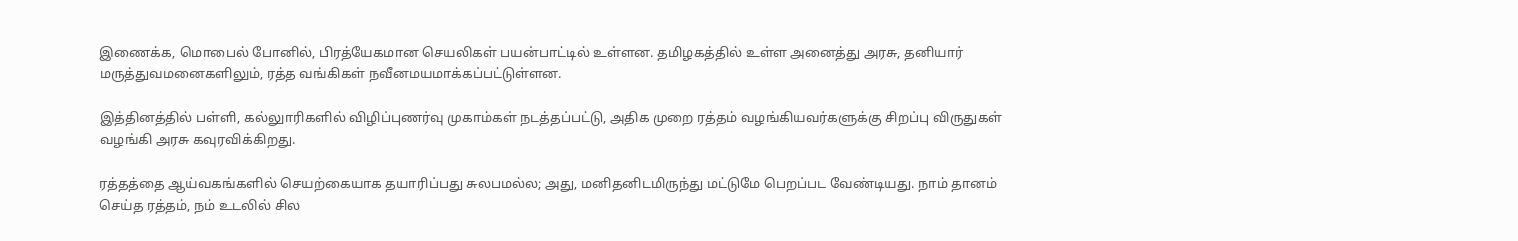இணைக்க, மொபைல் போனில், பிரத்யேகமான செயலிகள் பயன்பாட்டில் உள்ளன. தமிழகத்தில் உள்ள அனைத்து அரசு, தனியார் மருத்துவமனைகளிலும், ரத்த வங்கிகள் நவீனமயமாக்கப்பட்டுள்ளன.

இத்தினத்தில் பள்ளி, கல்லுாரிகளில் விழிப்புணர்வு முகாம்கள் நடத்தப்பட்டு, அதிக முறை ரத்தம் வழங்கியவர்களுக்கு சிறப்பு விருதுகள் வழங்கி அரசு கவுரவிக்கிறது.

ரத்தத்தை ஆய்வகங்களில் செயற்கையாக தயாரிப்பது சுலபமல்ல; அது, மனிதனிடமிருந்து மட்டுமே பெறப்பட வேண்டியது. நாம் தானம் செய்த ரத்தம், நம் உடலில் சில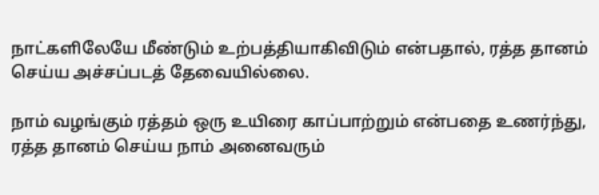நாட்களிலேயே மீண்டும் உற்பத்தியாகிவிடும் என்பதால், ரத்த தானம் செய்ய அச்சப்படத் தேவையில்லை.

நாம் வழங்கும் ரத்தம் ஒரு உயிரை காப்பாற்றும் என்பதை உணர்ந்து, ரத்த தானம் செய்ய நாம் அனைவரும்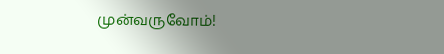முன்வருவோம்!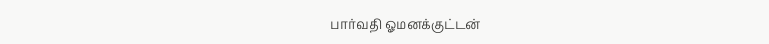பார்வதி ஓமனக்குட்டன்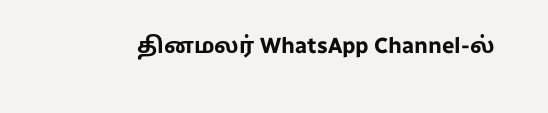தினமலர் WhatsApp Channel-ல்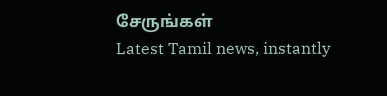சேருங்கள்
Latest Tamil news, instantly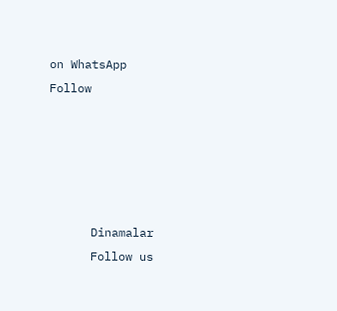on WhatsApp
Follow





      Dinamalar
      Follow us